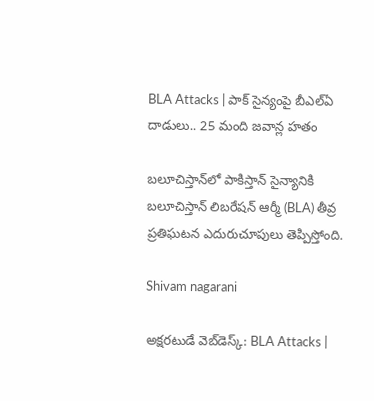BLA Attacks | పాక్ సైన్యంపై బీఎల్ఏ దాడులు.. 25 మంది జవాన్ల హతం

బలూచిస్తాన్‌లో పాకిస్తాన్ సైన్యానికి బలూచిస్తాన్ లిబరేషన్ ఆర్మీ (BLA) తీవ్ర ప్రతిఘటన ఎదురుచూపులు తెప్పిస్తోంది.

Shivam nagarani

అక్షరటుడే వెబ్‌డెస్క్: BLA Attacks |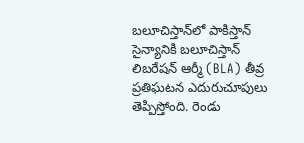బలూచిస్తాన్‌లో పాకిస్తాన్ సైన్యానికి బలూచిస్తాన్ లిబరేషన్ ఆర్మీ (BLA) తీవ్ర ప్రతిఘటన ఎదురుచూపులు తెప్పిస్తోంది. రెండు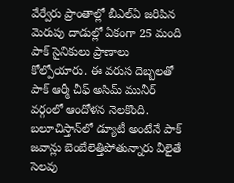వేర్వేరు ప్రాంతాల్లో బీఎల్ఏ జరిపిన మెరుపు దాడుల్లో ఏకంగా 25 మంది పాక్ సైనికులు ప్రాణాలు కోల్పోయారు. ఈ వరుస దెబ్బలతో పాక్ ఆర్మీ చీఫ్ అసిమ్ మునీర్ వర్గంలో ఆందోళన నెలకొంది. బలూచిస్తాన్‌లో డ్యూటీ అంటేనే పాక్ జవాన్లు బెంబేలెత్తిపోతున్నారు వీలైతే సెలవు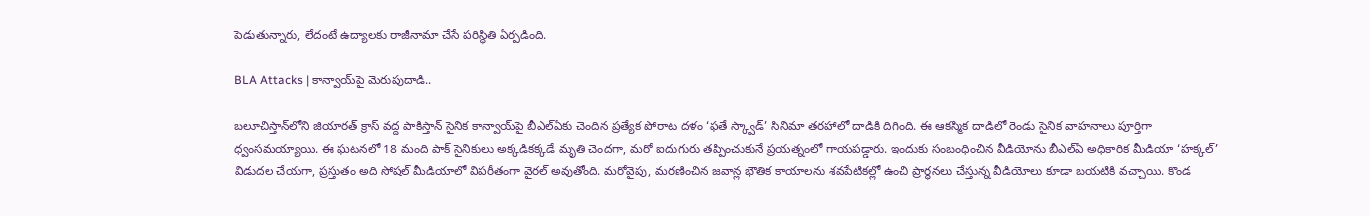పెడుతున్నారు, లేదంటే ఉద్యాలకు రాజీనామా చేసే పరిస్థితి ఏర్పడింది.

BLA Attacks | కాన్వాయ్‌పై మెరుపుదాడి..

బలూచిస్తాన్‌లోని జియారత్ క్రాస్ వద్ద పాకిస్తాన్ సైనిక కాన్వాయ్‌పై బీఎల్ఏకు చెందిన ప్రత్యేక పోరాట దళం ‘ఫతే స్క్వాడ్’ సినిమా తరహాలో దాడికి దిగింది. ఈ ఆకస్మిక దాడిలో రెండు సైనిక వాహనాలు పూర్తిగా ధ్వంసమయ్యాయి. ఈ ఘటనలో 18 మంది పాక్ సైనికులు అక్కడికక్కడే మృతి చెందగా, మరో ఐదుగురు తప్పించుకునే ప్రయత్నంలో గాయపడ్డారు. ఇందుకు సంబంధించిన వీడియోను బీఎల్ఏ అధికారిక మీడియా ‘హక్కల్’ విడుదల చేయగా, ప్రస్తుతం అది సోషల్ మీడియాలో విపరీతంగా వైరల్ అవుతోంది. మరోవైపు, మరణించిన జవాన్ల భౌతిక కాయాలను శవపేటికల్లో ఉంచి ప్రార్థనలు చేస్తున్న వీడియోలు కూడా బయటికి వచ్చాయి. కొండ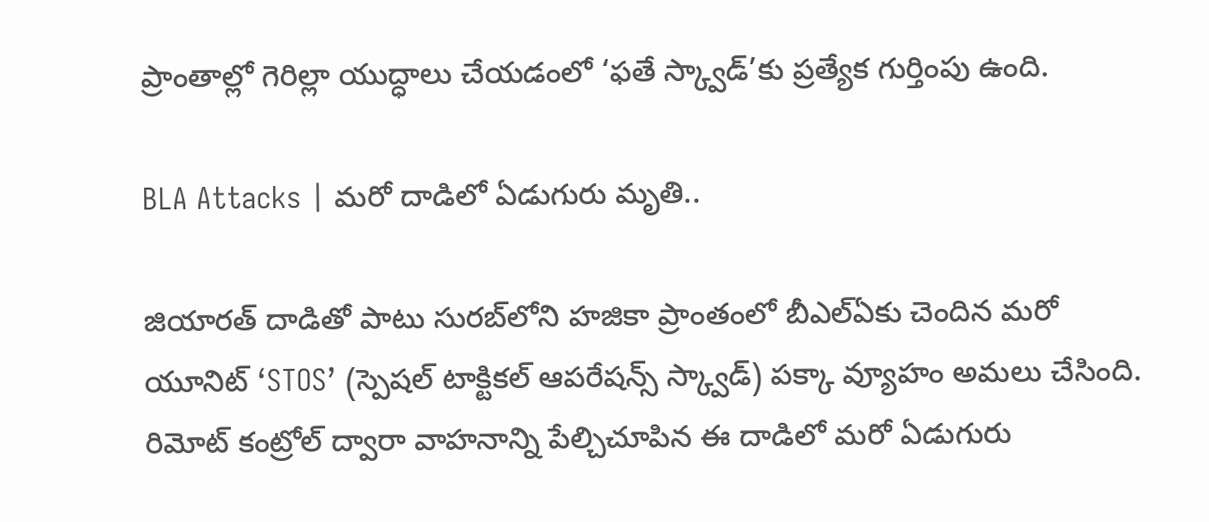ప్రాంతాల్లో గెరిల్లా యుద్ధాలు చేయడంలో ‘ఫతే స్క్వాడ్’కు ప్రత్యేక గుర్తింపు ఉంది.

BLA Attacks | మరో దాడిలో ఏడుగురు మృతి..

జియారత్ దాడితో పాటు సురబ్‌లోని హజికా ప్రాంతంలో బీఎల్ఏకు చెందిన మరో యూనిట్ ‘STOS’ (స్పెషల్ టాక్టికల్ ఆపరేషన్స్ స్క్వాడ్) పక్కా వ్యూహం అమలు చేసింది. రిమోట్ కంట్రోల్ ద్వారా వాహనాన్ని పేల్చిచూపిన ఈ దాడిలో మరో ఏడుగురు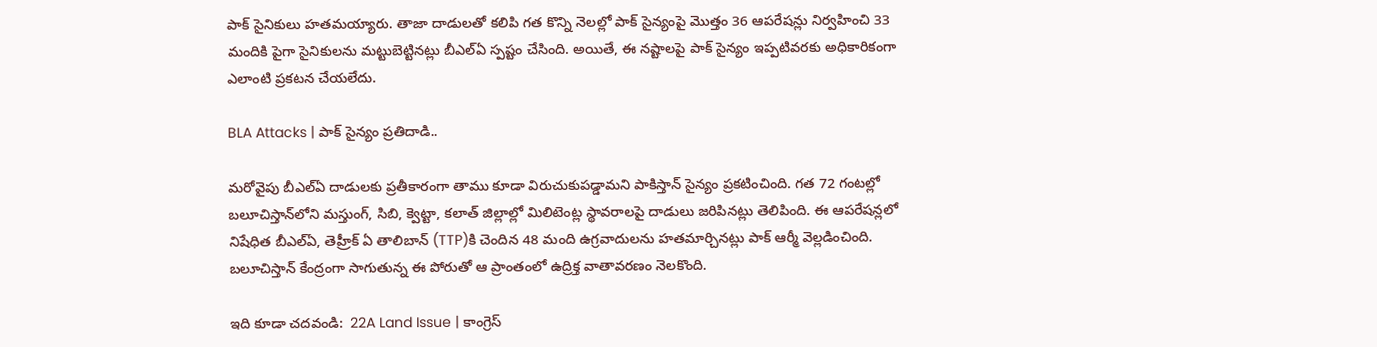పాక్ సైనికులు హతమయ్యారు. తాజా దాడులతో కలిపి గత కొన్ని నెలల్లో పాక్ సైన్యంపై మొత్తం 36 ఆపరేషన్లు నిర్వహించి 33 మందికి పైగా సైనికులను మట్టుబెట్టినట్లు బీఎల్ఏ స్పష్టం చేసింది. అయితే, ఈ నష్టాలపై పాక్ సైన్యం ఇప్పటివరకు అధికారికంగా ఎలాంటి ప్రకటన చేయలేదు.

BLA Attacks | పాక్ సైన్యం ప్రతిదాడి..

మరోవైపు బీఎల్ఏ దాడులకు ప్రతీకారంగా తాము కూడా విరుచుకుపడ్డామని పాకిస్తాన్ సైన్యం ప్రకటించింది. గత 72 గంటల్లో బలూచిస్తాన్‌లోని మస్తుంగ్, సిబి, క్వెట్టా, కలాత్ జిల్లాల్లో మిలిటెంట్ల స్థావరాలపై దాడులు జరిపినట్లు తెలిపింది. ఈ ఆపరేషన్లలో నిషేధిత బీఎల్ఏ, తెహ్రీక్ ఏ తాలిబాన్ (TTP)కి చెందిన 48 మంది ఉగ్రవాదులను హతమార్చినట్లు పాక్ ఆర్మీ వెల్లడించింది. బలూచిస్తాన్‌ కేంద్రంగా సాగుతున్న ఈ పోరుతో ఆ ప్రాంతంలో ఉద్రిక్త వాతావరణం నెలకొంది.

ఇది కూడా చదవండి:  22A Land Issue | కాంగ్రెస్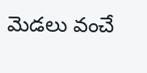మెడలు వంచే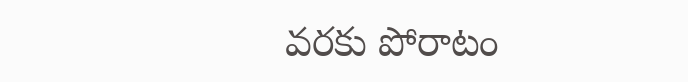వరకు పోరాటం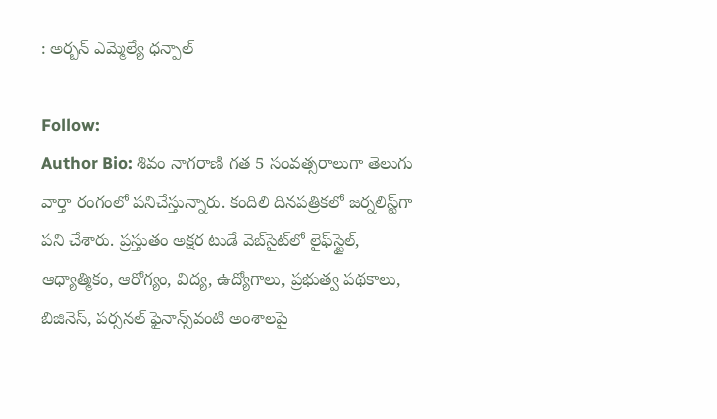: అర్బన్ ఎమ్మెల్యే ధన్పాల్

Follow:
Author Bio: శివం నాగరాణి గత 5 సంవత్సరాలుగా తెలుగు వార్తా రంగంలో పనిచేస్తున్నారు. కందిలి దినపత్రికలో జర్నలిస్ట్‌గా పని చేశారు. ప్రస్తుతం అక్షర టుడే వెబ్‌సైట్‌లో లైఫ్‌స్టైల్, ఆధ్యాత్మికం, ఆరోగ్యం, విద్య, ఉద్యోగాలు, ప్రభుత్వ పథకాలు, బిజినెస్, పర్సనల్ ఫైనాన్స్‌వంటి అంశాలపై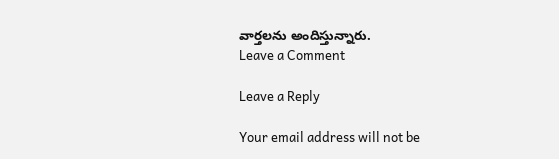వార్తలను అందిస్తున్నారు.
Leave a Comment

Leave a Reply

Your email address will not be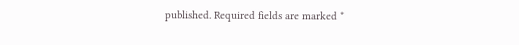published. Required fields are marked *